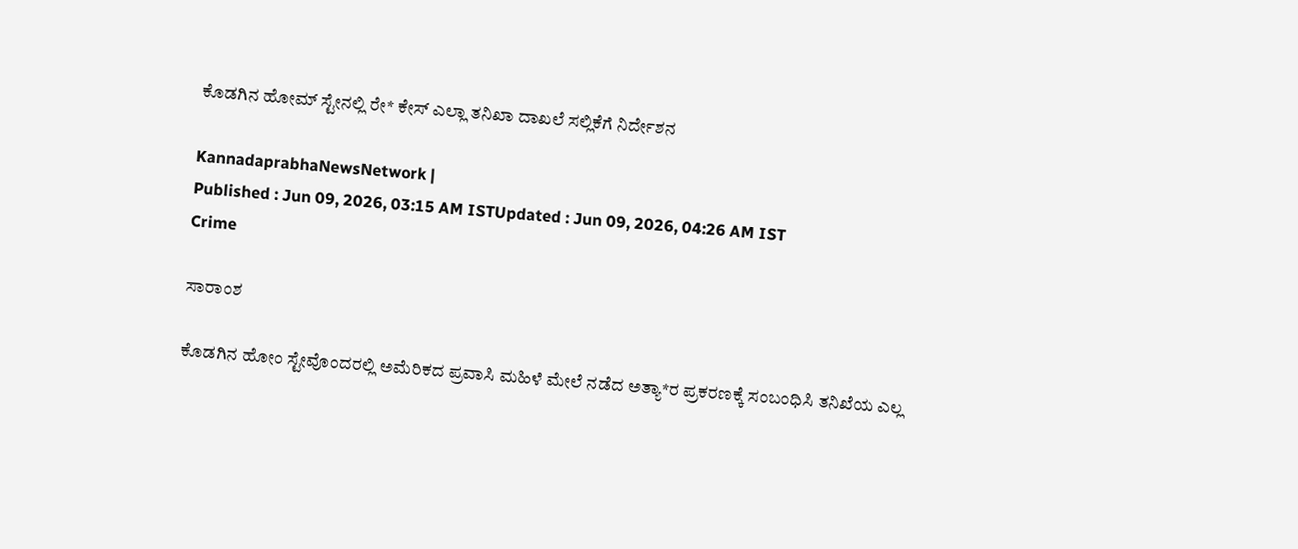ಕೊಡಗಿನ ಹೋಮ್‌ ಸ್ಟೇನಲ್ಲಿ ರೇ* ಕೇಸ್‌ ಎಲ್ಲಾ ತನಿಖಾ ದಾಖಲೆ ಸಲ್ಲಿಕೆಗೆ ನಿರ್ದೇಶನ

KannadaprabhaNewsNetwork |
Published : Jun 09, 2026, 03:15 AM ISTUpdated : Jun 09, 2026, 04:26 AM IST
Crime

ಸಾರಾಂಶ

ಕೊಡಗಿನ ಹೋಂ ಸ್ಟೇವೊಂದರಲ್ಲಿ ಅಮೆರಿಕದ ಪ್ರವಾಸಿ ಮಹಿಳೆ ಮೇಲೆ ನಡೆದ ಅತ್ಯಾ*ರ ಪ್ರಕರಣಕ್ಕೆ ಸಂಬಂಧಿಸಿ ತನಿಖೆಯ ಎಲ್ಲ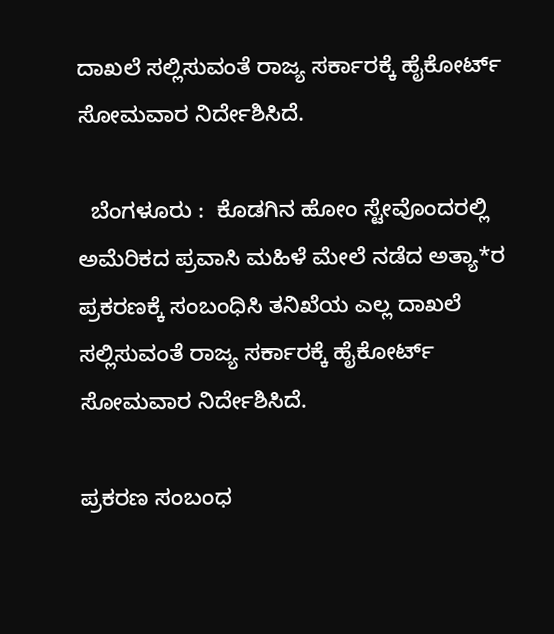ದಾಖಲೆ ಸಲ್ಲಿಸುವಂತೆ ರಾಜ್ಯ ಸರ್ಕಾರಕ್ಕೆ ಹೈಕೋರ್ಟ್ ಸೋಮವಾರ ನಿರ್ದೇಶಿಸಿದೆ.

  ಬೆಂಗಳೂರು :  ಕೊಡಗಿನ ಹೋಂ ಸ್ಟೇವೊಂದರಲ್ಲಿ ಅಮೆರಿಕದ ಪ್ರವಾಸಿ ಮಹಿಳೆ ಮೇಲೆ ನಡೆದ ಅತ್ಯಾ*ರ ಪ್ರಕರಣಕ್ಕೆ ಸಂಬಂಧಿಸಿ ತನಿಖೆಯ ಎಲ್ಲ ದಾಖಲೆ ಸಲ್ಲಿಸುವಂತೆ ರಾಜ್ಯ ಸರ್ಕಾರಕ್ಕೆ ಹೈಕೋರ್ಟ್ ಸೋಮವಾರ ನಿರ್ದೇಶಿಸಿದೆ.

ಪ್ರಕರಣ ಸಂಬಂಧ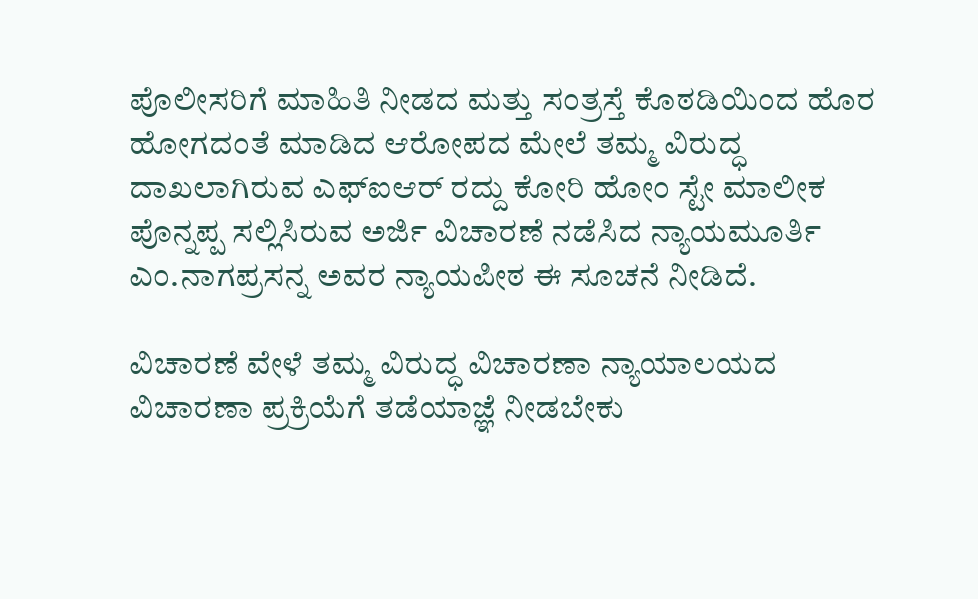ಪೊಲೀಸರಿಗೆ ಮಾಹಿತಿ ನೀಡದ ಮತ್ತು ಸಂತ್ರಸ್ತೆ ಕೊಠಡಿಯಿಂದ ಹೊರ ಹೋಗದಂತೆ ಮಾಡಿದ ಆರೋಪದ ಮೇಲೆ ತಮ್ಮ ವಿರುದ್ಧ ದಾಖಲಾಗಿರುವ ಎಫ್ಐಆರ್ ರದ್ದು ಕೋರಿ ಹೋಂ ಸ್ಟೇ ಮಾಲೀಕ ಪೊನ್ನಪ್ಪ ಸಲ್ಲಿಸಿರುವ ಅರ್ಜಿ ವಿಚಾರಣೆ ನಡೆಸಿದ ನ್ಯಾಯಮೂರ್ತಿ ಎಂ.ನಾಗಪ್ರಸನ್ನ ಅವರ ನ್ಯಾಯಪೀಠ ಈ ಸೂಚನೆ ನೀಡಿದೆ.

ವಿಚಾರಣೆ ವೇಳೆ ತಮ್ಮ ವಿರುದ್ಧ ವಿಚಾರಣಾ ನ್ಯಾಯಾಲಯದ ವಿಚಾರಣಾ ಪ್ರಕ್ರಿಯೆಗೆ ತಡೆಯಾಜ್ಞೆ ನೀಡಬೇಕು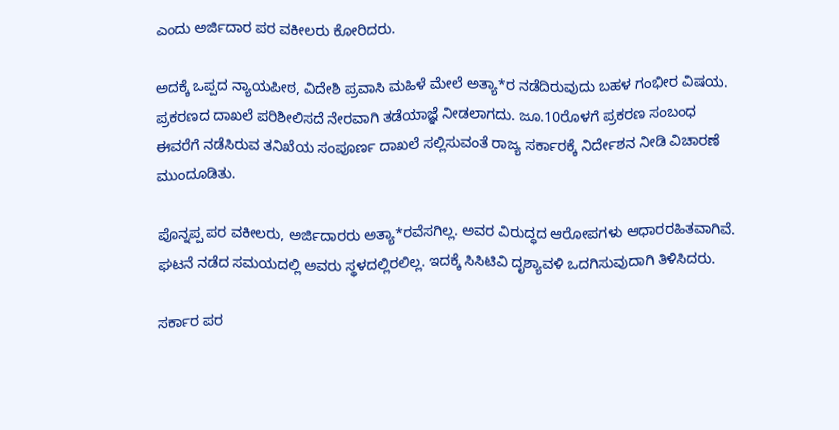ಎಂದು ಅರ್ಜಿದಾರ ಪರ ವಕೀಲರು ಕೋರಿದರು.

ಅದಕ್ಕೆ ಒಪ್ಪದ ನ್ಯಾಯಪೀಠ, ವಿದೇಶಿ ಪ್ರವಾಸಿ ಮಹಿಳೆ ಮೇಲೆ ಅತ್ಯಾ*ರ ನಡೆದಿರುವುದು ಬಹಳ ಗಂಭೀರ ವಿಷಯ. ಪ್ರಕರಣದ ದಾಖಲೆ ಪರಿಶೀಲಿಸದೆ ನೇರವಾಗಿ ತಡೆಯಾಜ್ಞೆ ನೀಡಲಾಗದು. ಜೂ.10ರೊಳಗೆ ಪ್ರಕರಣ ಸಂಬಂಧ ಈವರೆಗೆ ನಡೆಸಿರುವ ತನಿಖೆಯ ಸಂಪೂರ್ಣ ದಾಖಲೆ ಸಲ್ಲಿಸುವಂತೆ ರಾಜ್ಯ ಸರ್ಕಾರಕ್ಕೆ ನಿರ್ದೇಶನ ನೀಡಿ ವಿಚಾರಣೆ ಮುಂದೂಡಿತು.

ಪೊನ್ನಪ್ಪ ಪರ ವಕೀಲರು, ಅರ್ಜಿದಾರರು ಅತ್ಯಾ*ರವೆಸಗಿಲ್ಲ. ಅವರ ವಿರುದ್ಧದ ಆರೋಪಗಳು ಆಧಾರರಹಿತವಾಗಿವೆ. ಘಟನೆ ನಡೆದ ಸಮಯದಲ್ಲಿ ಅವರು ಸ್ಥಳದಲ್ಲಿರಲಿಲ್ಲ. ಇದಕ್ಕೆ ಸಿಸಿಟಿವಿ ದೃಶ್ಯಾವಳಿ ಒದಗಿಸುವುದಾಗಿ ತಿಳಿಸಿದರು.

ಸರ್ಕಾರ ಪರ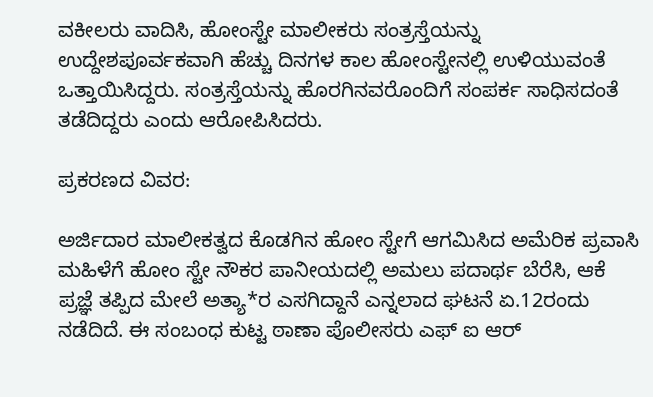ವಕೀಲರು ವಾದಿಸಿ, ಹೋಂಸ್ಟೇ ಮಾಲೀಕರು ಸಂತ್ರಸ್ತೆಯನ್ನು ಉದ್ದೇಶಪೂರ್ವಕವಾಗಿ ಹೆಚ್ಚು ದಿನಗಳ ಕಾಲ ಹೋಂಸ್ಟೇನಲ್ಲಿ ಉಳಿಯುವಂತೆ ಒತ್ತಾಯಿಸಿದ್ದರು. ಸಂತ್ರಸ್ತೆಯನ್ನು ಹೊರಗಿನವರೊಂದಿಗೆ ಸಂಪರ್ಕ ಸಾಧಿಸದಂತೆ ತಡೆದಿದ್ದರು ಎಂದು ಆರೋಪಿಸಿದರು.

ಪ್ರಕರಣದ ವಿವರ:

ಅರ್ಜಿದಾರ ಮಾಲೀಕತ್ವದ ಕೊಡಗಿನ ಹೋಂ ಸ್ಟೇಗೆ ಆಗಮಿಸಿದ ಅಮೆರಿಕ ಪ್ರವಾಸಿ ಮಹಿಳೆಗೆ ಹೋಂ ಸ್ಟೇ ನೌಕರ ಪಾನೀಯದಲ್ಲಿ ಅಮಲು ಪದಾರ್ಥ ಬೆರೆಸಿ, ಆಕೆ ಪ್ರಜ್ಞೆ ತಪ್ಪಿದ ಮೇಲೆ ಅತ್ಯಾ*ರ ಎಸಗಿದ್ದಾನೆ ಎನ್ನಲಾದ ಘಟನೆ ಏ.12ರಂದು ನಡೆದಿದೆ. ಈ ಸಂಬಂಧ ಕುಟ್ಟ ಠಾಣಾ ಪೊಲೀಸರು ಎಫ್ ಐ ಆರ್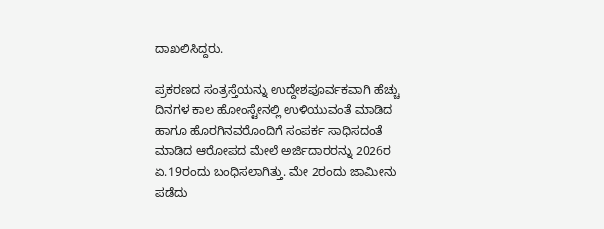ದಾಖಲಿಸಿದ್ದರು.

ಪ್ರಕರಣದ ಸಂತ್ರಸ್ತೆಯನ್ನು ಉದ್ದೇಶಪೂರ್ವಕವಾಗಿ ಹೆಚ್ಚು ದಿನಗಳ ಕಾಲ ಹೋಂಸ್ಟೇನಲ್ಲಿ ಉಳಿಯುವಂತೆ‌ ಮಾಡಿದ ಹಾಗೂ ಹೊರಗಿನವರೊಂದಿಗೆ ಸಂಪರ್ಕ ಸಾಧಿಸದಂತೆ ಮಾಡಿದ ಆರೋಪದ ಮೇಲೆ‌ ಅರ್ಜಿದಾರರನ್ನು 2026ರ ಏ‌.19ರಂದು ಬಂಧಿಸಲಾಗಿತ್ತು. ಮೇ 2ರಂದು ಜಾಮೀನು ಪಡೆದು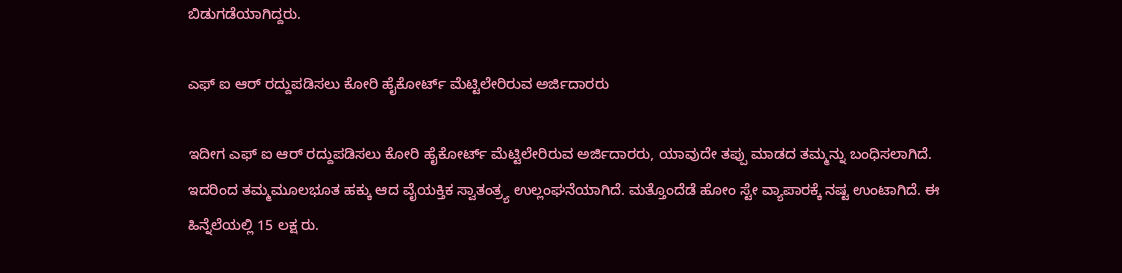ಬಿಡುಗಡೆಯಾಗಿದ್ದರು.

ಎಫ್ ಐ ಆರ್ ರದ್ದುಪಡಿಸಲು ಕೋರಿ ಹೈಕೋರ್ಟ್ ಮೆಟ್ಟಿಲೇರಿರುವ ಅರ್ಜಿದಾರರು

ಇದೀಗ ಎಫ್ ಐ ಆರ್ ರದ್ದುಪಡಿಸಲು ಕೋರಿ ಹೈಕೋರ್ಟ್ ಮೆಟ್ಟಿಲೇರಿರುವ ಅರ್ಜಿದಾರರು, ಯಾವುದೇ ತಪ್ಪು ಮಾಡದ ತಮ್ಮನ್ನು ಬಂಧಿಸಲಾಗಿದೆ. ಇದರಿಂದ ತಮ್ಮಮೂಲಭೂತ ಹಕ್ಕು ಆದ ವೈಯಕ್ತಿಕ ಸ್ವಾತಂತ್ರ್ಯ ಉಲ್ಲಂಘನೆಯಾಗಿದೆ. ಮತ್ತೊಂದೆಡೆ ಹೋಂ ಸ್ಟೇ ವ್ಯಾಪಾರಕ್ಕೆ ನಷ್ಟ ಉಂಟಾಗಿದೆ. ಈ ಹಿನ್ನೆಲೆಯಲ್ಲಿ 15 ಲಕ್ಷ ರು.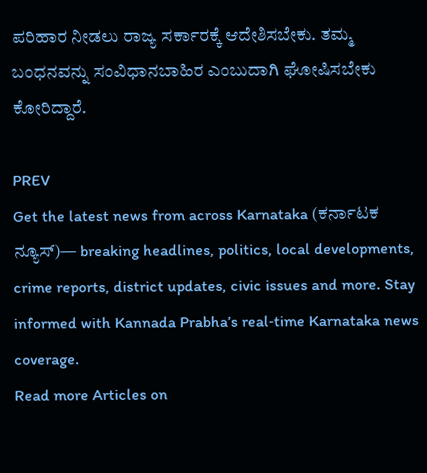ಪರಿಹಾರ ನೀಡಲು ರಾಜ್ಯ ಸರ್ಕಾರಕ್ಕೆ ಆದೇಶಿಸಬೇಕು. ತಮ್ಮ ಬಂಧನವನ್ನು ಸಂವಿಧಾನಬಾಹಿರ ಎಂಬುದಾಗಿ ಘೋಷಿಸಬೇಕು ಕೋರಿದ್ದಾರೆ.

PREV
Get the latest news from across Karnataka (ಕರ್ನಾಟಕ ನ್ಯೂಸ್)— breaking headlines, politics, local developments, crime reports, district updates, civic issues and more. Stay informed with Kannada Prabha’s real‑time Karnataka news coverage.
Read more Articles on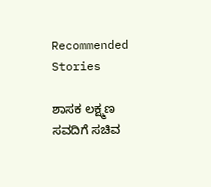Recommended Stories

ಶಾಸಕ ಲಕ್ಷ್ಮಣ ಸವದಿಗೆ ಸಚಿವ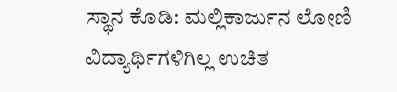ಸ್ಥಾನ ಕೊಡಿ: ಮಲ್ಲಿಕಾರ್ಜುನ ಲೋಣಿ
ವಿದ್ಯಾರ್ಥಿಗಳಿಗಿಲ್ಲ ಉಚಿತ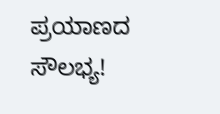ಪ್ರಯಾಣದ ಸೌಲಭ್ಯ!